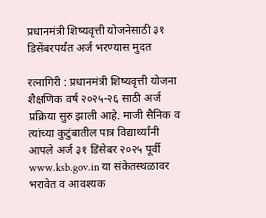प्रधानमंत्री शिष्यवृत्ती योजनेसाठी ३१ डिसेंबरपर्यंत अर्ज भरण्यास मुदत

रत्नागिरी : प्रधानमंत्री शिष्यवृत्ती योजना शैक्षणिक वर्ष २०२५-२६ साठी अर्ज प्रक्रिया सुरु झाली आहे. माजी सैनिक व त्यांच्या कुटुंबातील पात्र विद्यार्थ्यांनी आपले अर्ज ३१ डिंसेबर २०२५ पूर्वी www.ksb.gov.in या संकेतस्थळावर भरावेत व आवश्यक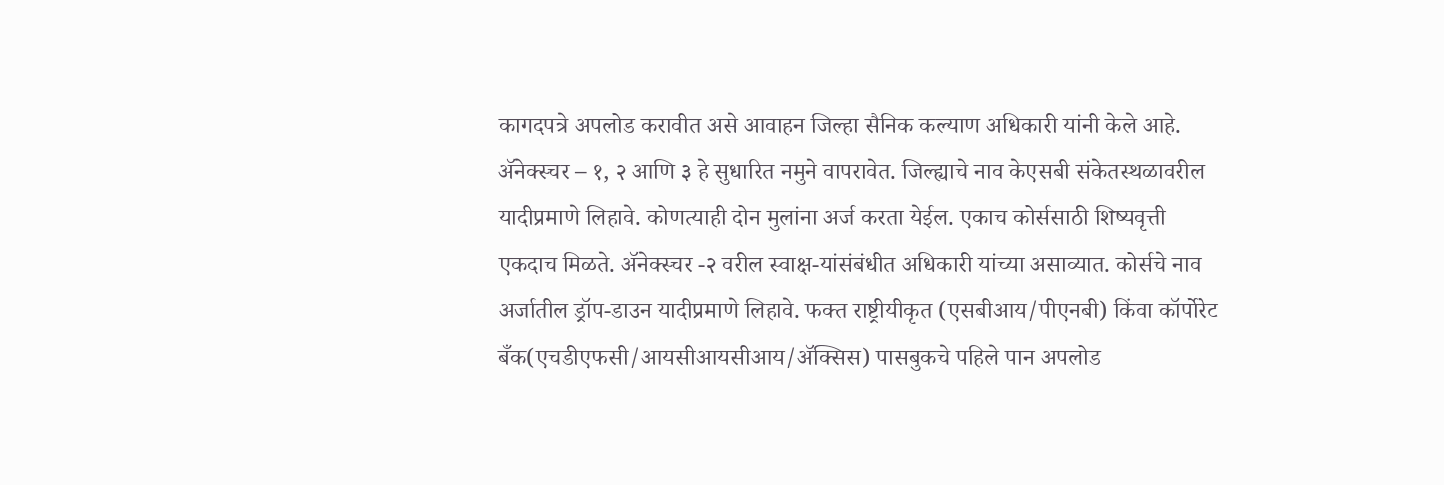कागदपत्रे अपलोड करावीत असे आवाहन जिल्हा सैनिक कल्याण अधिकारी यांनी केले आहे.
ॲनेक्स्चर – १, २ आणि ३ हे सुधारित नमुने वापरावेत. जिल्ह्याचे नाव केएसबी संकेतस्थळावरील यादीप्रमाणे लिहावे. कोणत्याही दोन मुलांना अर्ज करता येईल. एकाच कोर्ससाठी शिष्यवृत्ती एकदाच मिळते. ॲनेक्स्चर -२ वरील स्वाक्ष-यांसंबंधीत अधिकारी यांच्या असाव्यात. कोर्सचे नाव अर्जातील ड्रॉप-डाउन यादीप्रमाणे लिहावे. फक्त राष्ट्रीयीकृत (एसबीआय/पीएनबी) किंवा कॉर्पोरेट बँक(एचडीएफसी/आयसीआयसीआय/ॲक्सिस) पासबुकचे पहिले पान अपलोड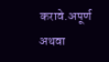करावे.अपूर्ण अथवा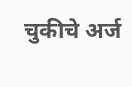चुकीचे अर्ज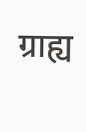ग्राह्य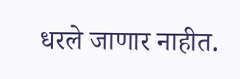धरले जाणार नाहीत.